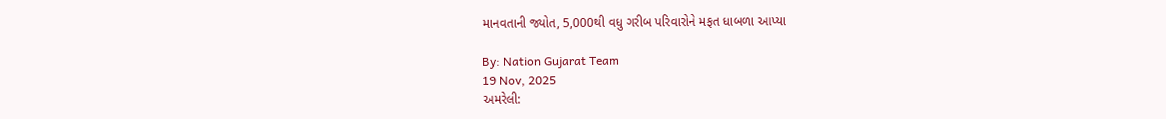માનવતાની જ્યોત, 5,000થી વધુ ગરીબ પરિવારોને મફત ધાબળા આપ્યા

By: Nation Gujarat Team
19 Nov, 2025
અમરેલી: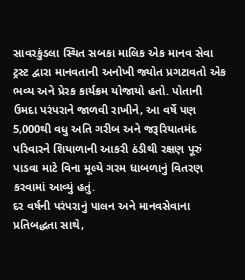સાવરકુંડલા સ્થિત સબકા માલિક એક માનવ સેવા ટ્રસ્ટ દ્વારા માનવતાની અનોખી જ્યોત પ્રગટાવતો એક ભવ્ય અને પ્રેરક કાર્યક્રમ યોજાયો હતો. પોતાની ઉમદા પરંપરાને જાળવી રાખીને, આ વર્ષે પણ 5,000થી વધુ અતિ ગરીબ અને જરૂરિયાતમંદ પરિવારને શિયાળાની આકરી ઠંડીથી રક્ષણ પૂરું પાડવા માટે વિના મૂલ્યે ગરમ ધાબળાનું વિતરણ કરવામાં આવ્યું હતું.
દર વર્ષની પરંપરાનું પાલન અને માનવસેવાના પ્રતિબદ્ધતા સાથે,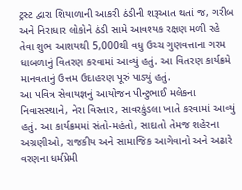ટ્રસ્ટ દ્વારા શિયાળાની આકરી ઠંડીની શરૂઆત થતાં જ, ગરીબ અને નિરાધાર લોકોને ઠંડી સામે આવશ્યક રક્ષણ મળી રહે તેવા શુભ આશયથી 5,000થી વધુ ઉચ્ચ ગુણવત્તાના ગરમ ધાબળાનું વિતરણ કરવામાં આવ્યું હતું. આ વિતરણ કાર્યક્રમે માનવતાનું ઉત્તમ ઉદાહરણ પૂરું પાડ્યું હતું.
આ પવિત્ર સેવાયજ્ઞનું આયોજન પીન્ટુભાઈ મલેકના નિવાસસ્થાને, નેરા વિસ્તાર, સાવરકુંડલા ખાતે કરવામાં આવ્યું હતું. આ કાર્યક્રમમાં સંતો-મહંતો, સાદાતો તેમજ શહેરના અગ્રણીઓ, રાજકીય અને સામાજિક આગેવાનો અને અઢારે વરણના ધર્મપ્રેમી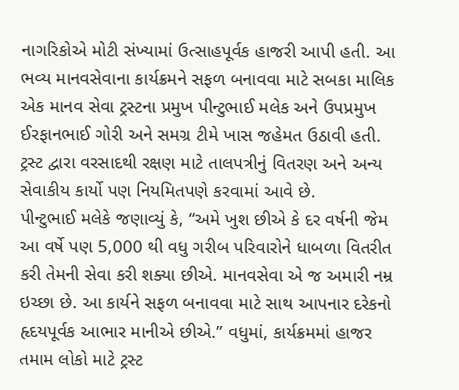નાગરિકોએ મોટી સંખ્યામાં ઉત્સાહપૂર્વક હાજરી આપી હતી. આ ભવ્ય માનવસેવાના કાર્યક્રમને સફળ બનાવવા માટે સબકા માલિક એક માનવ સેવા ટ્રસ્ટના પ્રમુખ પીન્ટુભાઈ મલેક અને ઉપપ્રમુખ ઈરફાનભાઈ ગોરી અને સમગ્ર ટીમે ખાસ જહેમત ઉઠાવી હતી. ટ્રસ્ટ દ્વારા વરસાદથી રક્ષણ માટે તાલપત્રીનું વિતરણ અને અન્ય સેવાકીય કાર્યો પણ નિયમિતપણે કરવામાં આવે છે.
પીન્ટુભાઈ મલેકે જણાવ્યું કે, “અમે ખુશ છીએ કે દર વર્ષની જેમ આ વર્ષે પણ 5,000 થી વધુ ગરીબ પરિવારોને ધાબળા વિતરીત કરી તેમની સેવા કરી શક્યા છીએ. માનવસેવા એ જ અમારી નમ્ર ઇચ્છા છે. આ કાર્યને સફળ બનાવવા માટે સાથ આપનાર દરેકનો હૃદયપૂર્વક આભાર માનીએ છીએ.” વધુમાં, કાર્યક્રમમાં હાજર તમામ લોકો માટે ટ્રસ્ટ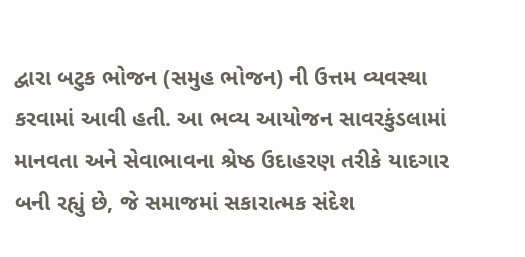દ્વારા બટુક ભોજન (સમુહ ભોજન) ની ઉત્તમ વ્યવસ્થા કરવામાં આવી હતી. આ ભવ્ય આયોજન સાવરકુંડલામાં માનવતા અને સેવાભાવના શ્રેષ્ઠ ઉદાહરણ તરીકે યાદગાર બની રહ્યું છે, જે સમાજમાં સકારાત્મક સંદેશ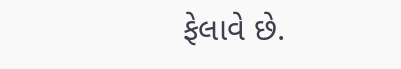ફેલાવે છે.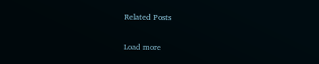Related Posts

Load more